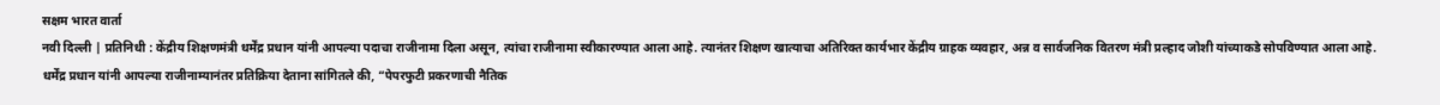सक्षम भारत वार्ता
नवी दिल्ली | प्रतिनिधी : केंद्रीय शिक्षणमंत्री धर्मेंद्र प्रधान यांनी आपल्या पदाचा राजीनामा दिला असून, त्यांचा राजीनामा स्वीकारण्यात आला आहे. त्यानंतर शिक्षण खात्याचा अतिरिक्त कार्यभार केंद्रीय ग्राहक व्यवहार, अन्न व सार्वजनिक वितरण मंत्री प्रल्हाद जोशी यांच्याकडे सोपविण्यात आला आहे.
धर्मेंद्र प्रधान यांनी आपल्या राजीनाम्यानंतर प्रतिक्रिया देताना सांगितले की, “पेपरफुटी प्रकरणाची नैतिक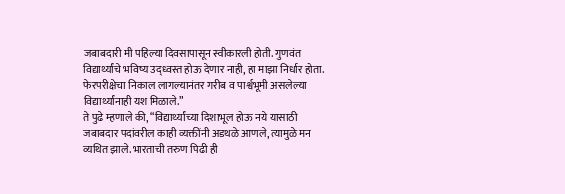जबाबदारी मी पहिल्या दिवसापासून स्वीकारली होती. गुणवंत विद्यार्थ्यांचे भविष्य उद्ध्वस्त होऊ देणार नाही, हा माझा निर्धार होता. फेरपरीक्षेचा निकाल लागल्यानंतर गरीब व पार्श्वभूमी असलेल्या विद्यार्थ्यांनाही यश मिळाले.”
ते पुढे म्हणाले की, “विद्यार्थ्यांच्या दिशाभूल होऊ नये यासाठी जबाबदार पदांवरील काही व्यक्तींनी अडथळे आणले, त्यामुळे मन व्यथित झाले. भारताची तरुण पिढी ही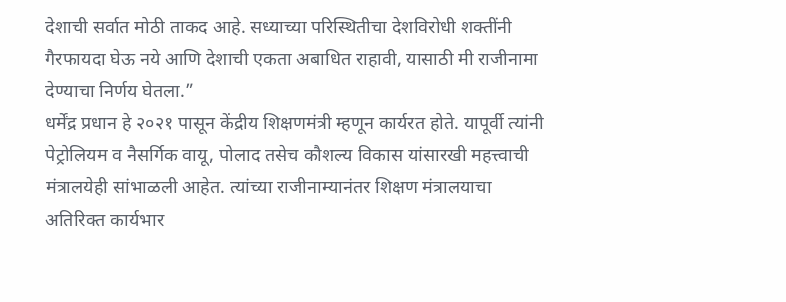देशाची सर्वात मोठी ताकद आहे. सध्याच्या परिस्थितीचा देशविरोधी शक्तींनी गैरफायदा घेऊ नये आणि देशाची एकता अबाधित राहावी, यासाठी मी राजीनामा देण्याचा निर्णय घेतला.”
धर्मेंद्र प्रधान हे २०२१ पासून केंद्रीय शिक्षणमंत्री म्हणून कार्यरत होते. यापूर्वी त्यांनी पेट्रोलियम व नैसर्गिक वायू, पोलाद तसेच कौशल्य विकास यांसारखी महत्त्वाची मंत्रालयेही सांभाळली आहेत. त्यांच्या राजीनाम्यानंतर शिक्षण मंत्रालयाचा अतिरिक्त कार्यभार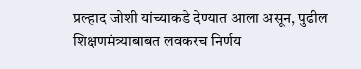प्रल्हाद जोशी यांच्याकडे देण्यात आला असून, पुढील शिक्षणमंत्र्याबाबत लवकरच निर्णय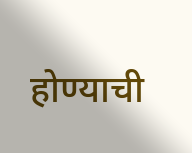होण्याची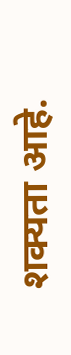शक्यता आहे.